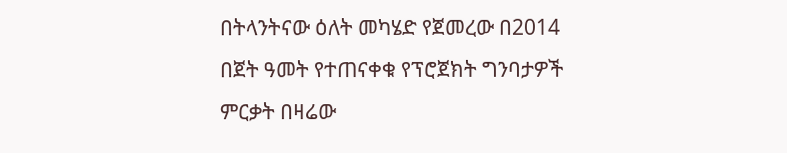በትላንትናው ዕለት መካሄድ የጀመረው በ2014 በጀት ዓመት የተጠናቀቁ የፕሮጀክት ግንባታዎች ምርቃት በዛሬው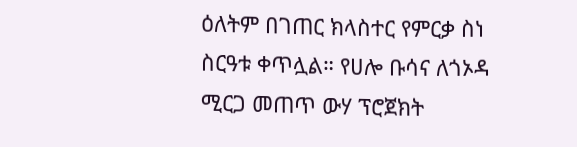ዕለትም በገጠር ክላስተር የምርቃ ስነ ስርዓቱ ቀጥሏል። የሀሎ ቡሳና ለጎኦዳ ሚርጋ መጠጥ ውሃ ፕሮጀክት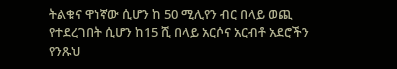ትልቁና ዋነኛው ሲሆን ከ 50 ሚሊየን ብር በላይ ወጪ የተደረገበት ሲሆን ከ15 ሺ በላይ አርሶና አርብቶ አደሮችን የንጹህ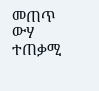መጠጥ ውሃ ተጠቃሚ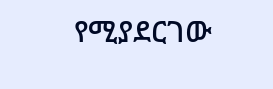የሚያደርገው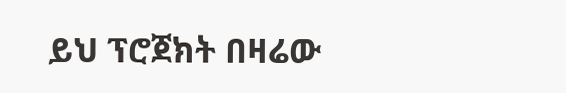ይህ ፕሮጀክት በዛሬው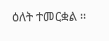ዕለት ተመርቋል ፡፡